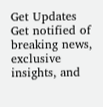Get Updates
Get notified of breaking news, exclusive insights, and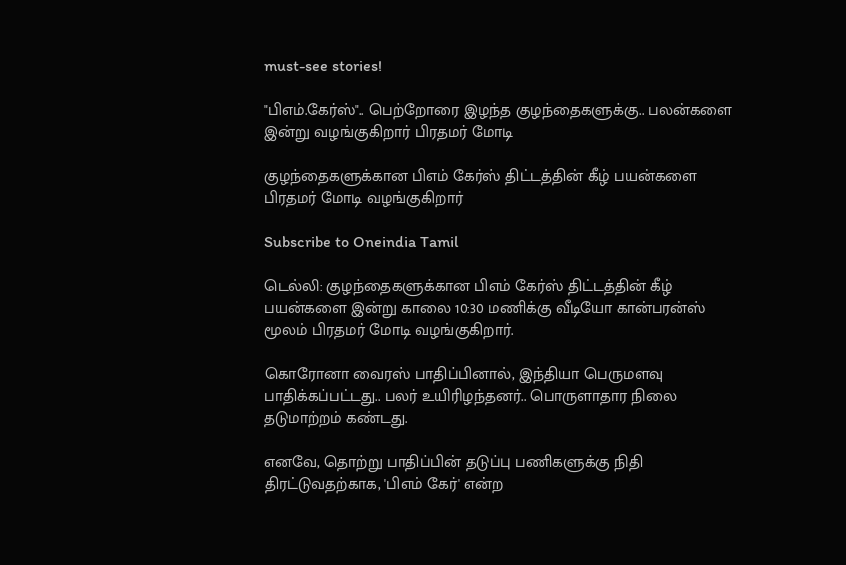must-see stories!

"பிஎம்.கேர்ஸ்".. பெற்றோரை இழந்த குழந்தைகளுக்கு.. பலன்களை இன்று வழங்குகிறார் பிரதமர் மோடி

குழந்தைகளுக்கான பிஎம் கேர்ஸ் திட்டத்தின் கீழ் பயன்களை பிரதமர் மோடி வழங்குகிறார்

Subscribe to Oneindia Tamil

டெல்லி: குழந்தைகளுக்கான பிஎம் கேர்ஸ் திட்டத்தின் கீழ் பயன்களை இன்று காலை 10:30 மணிக்கு வீடியோ கான்பரன்ஸ் மூலம் பிரதமர் மோடி வழங்குகிறார்.

கொரோனா வைரஸ் பாதிப்பினால், இந்தியா பெருமளவு பாதிக்கப்பட்டது.. பலர் உயிரிழந்தனர்.. பொருளாதார நிலை தடுமாற்றம் கண்டது.

எனவே, தொற்று பாதிப்பின் தடுப்பு பணிகளுக்கு நிதி திரட்டுவதற்காக, 'பிஎம் கேர்' என்ற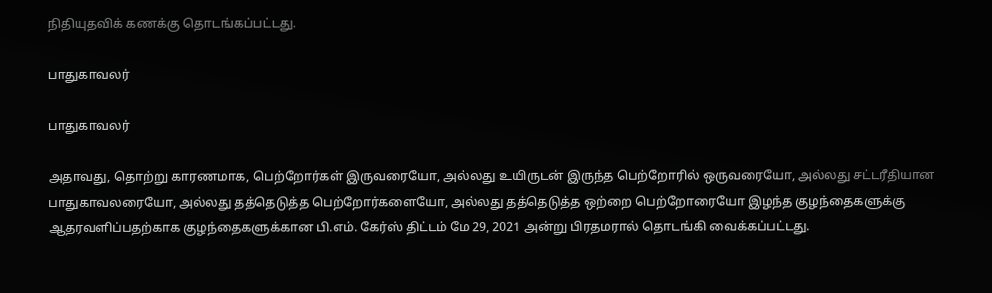நிதியுதவிக் கணக்கு தொடங்கப்பட்டது.

பாதுகாவலர்

பாதுகாவலர்

அதாவது, தொற்று காரணமாக, பெற்றோர்கள் இருவரையோ, அல்லது உயிருடன் இருந்த பெற்றோரில் ஒருவரையோ, அல்லது சட்டரீதியான பாதுகாவலரையோ, அல்லது தத்தெடுத்த பெற்றோர்களையோ, அல்லது தத்தெடுத்த ஒற்றை பெற்றோரையோ இழந்த குழந்தைகளுக்கு ஆதரவளிப்பதற்காக குழந்தைகளுக்கான பி.எம். கேர்ஸ் திட்டம் மே 29, 2021 அன்று பிரதமரால் தொடங்கி வைக்கப்பட்டது.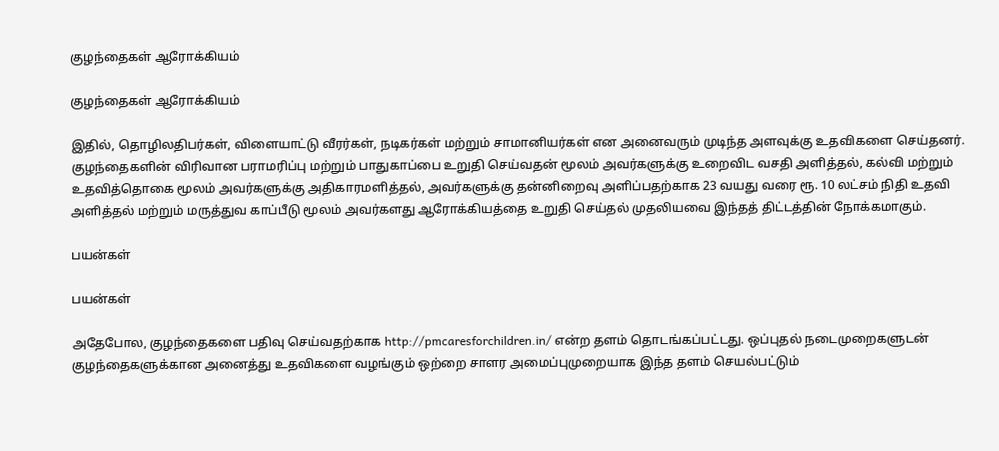குழந்தைகள் ஆரோக்கியம்

குழந்தைகள் ஆரோக்கியம்

இதில், தொழிலதிபர்கள், விளையாட்டு வீரர்கள், நடிகர்கள் மற்றும் சாமானியர்கள் என அனைவரும் முடிந்த அளவுக்கு உதவிகளை செய்தனர். குழந்தைகளின் விரிவான பராமரிப்பு மற்றும் பாதுகாப்பை உறுதி செய்வதன் மூலம் அவர்களுக்கு உறைவிட வசதி அளித்தல், கல்வி மற்றும் உதவித்தொகை மூலம் அவர்களுக்கு அதிகாரமளித்தல், அவர்களுக்கு தன்னிறைவு அளிப்பதற்காக 23 வயது வரை ரூ. 10 லட்சம் நிதி உதவி அளித்தல் மற்றும் மருத்துவ காப்பீடு மூலம் அவர்களது ஆரோக்கியத்தை உறுதி செய்தல் முதலியவை இந்தத் திட்டத்தின் நோக்கமாகும்.

பயன்கள்

பயன்கள்

அதேபோல, குழந்தைகளை பதிவு செய்வதற்காக http://pmcaresforchildren.in/ என்ற தளம் தொடங்கப்பட்டது. ஒப்புதல் நடைமுறைகளுடன் குழந்தைகளுக்கான அனைத்து உதவிகளை வழங்கும் ஒற்றை சாளர அமைப்புமுறையாக இந்த தளம் செயல்பட்டும்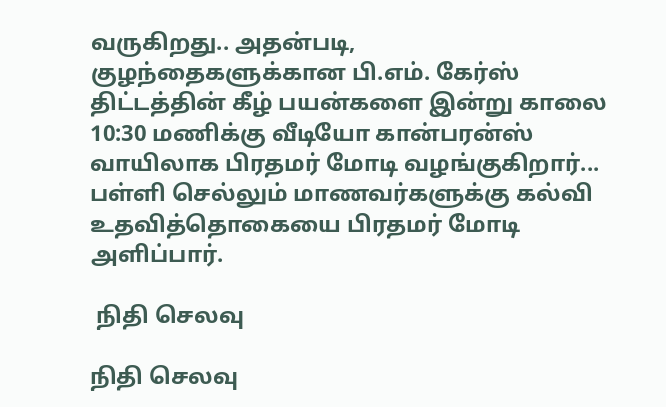வருகிறது.. அதன்படி, குழந்தைகளுக்கான பி.எம். கேர்ஸ் திட்டத்தின் கீழ் பயன்களை இன்று காலை 10:30 மணிக்கு வீடியோ கான்பரன்ஸ் வாயிலாக பிரதமர் மோடி வழங்குகிறார்... பள்ளி செல்லும் மாணவர்களுக்கு கல்வி உதவித்தொகையை பிரதமர் மோடி அளிப்பார்.

 நிதி செலவு

நிதி செலவு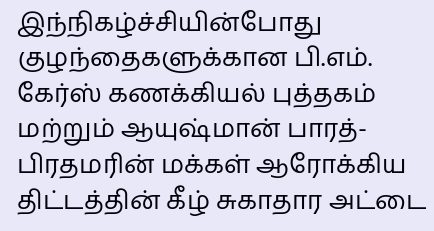இந்நிகழ்ச்சியின்போது குழந்தைகளுக்கான பி.எம். கேர்ஸ் கணக்கியல் புத்தகம் மற்றும் ஆயுஷ்மான் பாரத்- பிரதமரின் மக்கள் ஆரோக்கிய திட்டத்தின் கீழ் சுகாதார அட்டை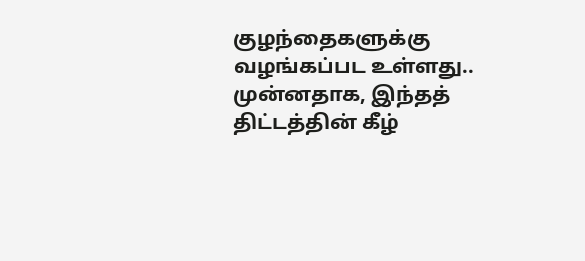குழந்தைகளுக்கு வழங்கப்பட உள்ளது.. முன்னதாக, இந்தத் திட்டத்தின் கீழ்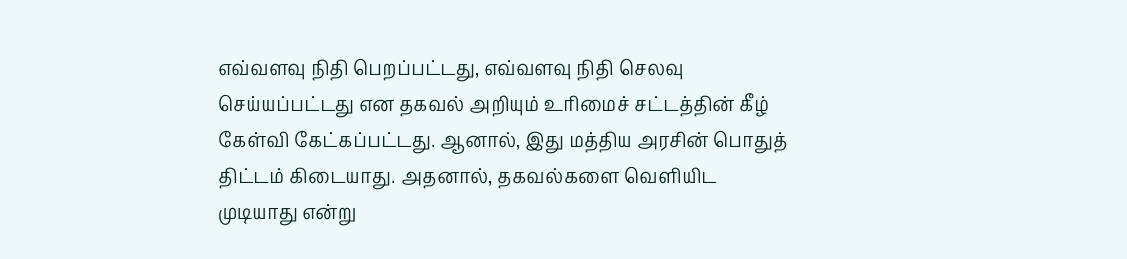எவ்வளவு நிதி பெறப்பட்டது, எவ்வளவு நிதி செலவு செய்யப்பட்டது என தகவல் அறியும் உரிமைச் சட்டத்தின் கீழ் கேள்வி கேட்கப்பட்டது. ஆனால், இது மத்திய அரசின் பொதுத் திட்டம் கிடையாது. அதனால், தகவல்களை வெளியிட முடியாது என்று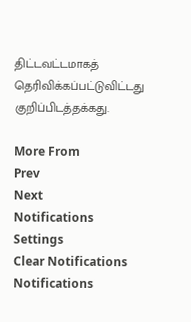திட்டவட்டமாகத் தெரிவிக்கப்பட்டுவிட்டது குறிப்பிடத்தக்கது.

More From
Prev
Next
Notifications
Settings
Clear Notifications
Notifications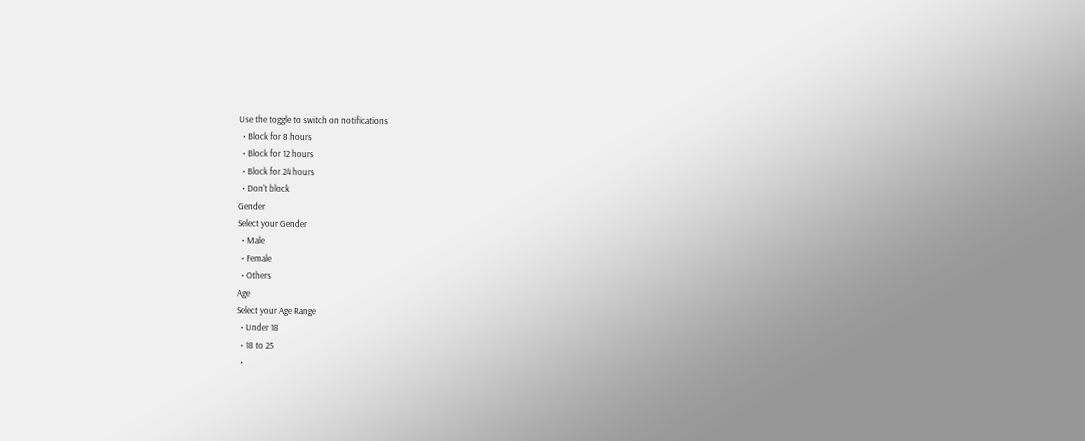Use the toggle to switch on notifications
  • Block for 8 hours
  • Block for 12 hours
  • Block for 24 hours
  • Don't block
Gender
Select your Gender
  • Male
  • Female
  • Others
Age
Select your Age Range
  • Under 18
  • 18 to 25
  •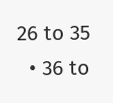26 to 35
  • 36 to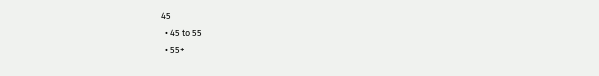45
  • 45 to 55
  • 55+